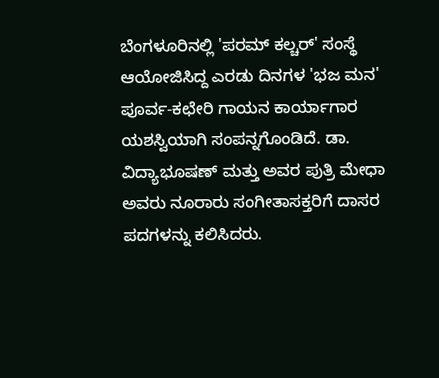ಬೆಂಗಳೂರಿನಲ್ಲಿ 'ಪರಮ್ ಕಲ್ಚರ್' ಸಂಸ್ಥೆ ಆಯೋಜಿಸಿದ್ದ ಎರಡು ದಿನಗಳ 'ಭಜ ಮನ' ಪೂರ್ವ-ಕಛೇರಿ ಗಾಯನ ಕಾರ್ಯಾಗಾರ ಯಶಸ್ವಿಯಾಗಿ ಸಂಪನ್ನಗೊಂಡಿದೆ. ಡಾ. ವಿದ್ಯಾಭೂಷಣ್ ಮತ್ತು ಅವರ ಪುತ್ರಿ ಮೇಧಾ ಅವರು ನೂರಾರು ಸಂಗೀತಾಸಕ್ತರಿಗೆ ದಾಸರ ಪದಗಳನ್ನು ಕಲಿಸಿದರು.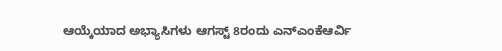ಆಯ್ಕೆಯಾದ ಅಭ್ಯಾಸಿಗಳು ಆಗಸ್ಟ್ 8ರಂದು ಎನ್ಎಂಕೆಆರ್ವಿ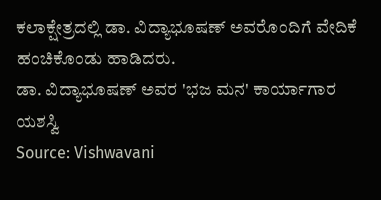ಕಲಾಕ್ಷೇತ್ರದಲ್ಲಿ ಡಾ. ವಿದ್ಯಾಭೂಷಣ್ ಅವರೊಂದಿಗೆ ವೇದಿಕೆ ಹಂಚಿಕೊಂಡು ಹಾಡಿದರು.
ಡಾ. ವಿದ್ಯಾಭೂಷಣ್ ಅವರ 'ಭಜ ಮನ' ಕಾರ್ಯಾಗಾರ ಯಶಸ್ವಿ
Source: Vishwavani